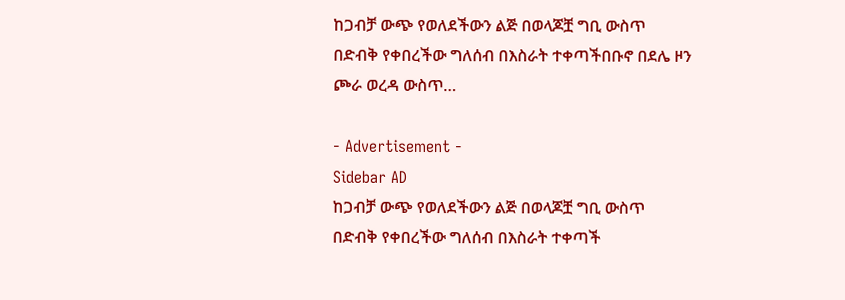ከጋብቻ ውጭ የወለደችውን ልጅ በወላጆቿ ግቢ ውስጥ በድብቅ የቀበረችው ግለሰብ በእስራት ተቀጣችበቡኖ በደሌ ዞን ጮራ ወረዳ ውስጥ…

- Advertisement -
Sidebar AD
ከጋብቻ ውጭ የወለደችውን ልጅ በወላጆቿ ግቢ ውስጥ በድብቅ የቀበረችው ግለሰብ በእስራት ተቀጣች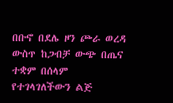በቡኖ በደሌ ዞን ጮራ ወረዳ ውስጥ ከጋብቻ ውጭ በጤና ተቋም በሰላም የተገላገለችውን ልጅ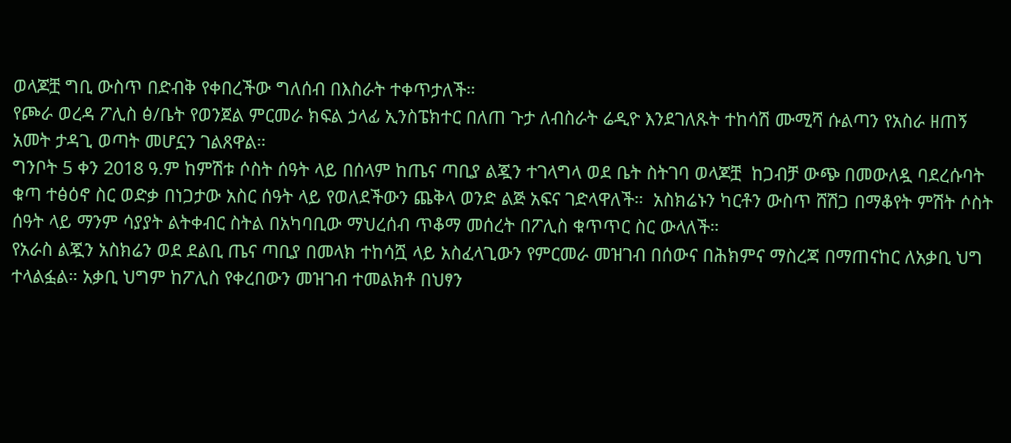ወላጆቿ ግቢ ውስጥ በድብቅ የቀበረችው ግለሰብ በእስራት ተቀጥታለች።
የጮራ ወረዳ ፖሊስ ፅ/ቤት የወንጀል ምርመራ ክፍል ኃላፊ ኢንስፔክተር በለጠ ጉታ ለብስራት ሬዲዮ እንደገለጹት ተከሳሽ ሙሚሻ ሱልጣን የአስራ ዘጠኝ አመት ታዳጊ ወጣት መሆኗን ገልጸዋል።
ግንቦት 5 ቀን 2018 ዓ.ም ከምሽቱ ሶስት ሰዓት ላይ በሰላም ከጤና ጣቢያ ልጇን ተገላግላ ወደ ቤት ስትገባ ወላጆቿ  ከጋብቻ ውጭ በመውለዷ ባደረሱባት ቁጣ ተፅዕኖ ስር ወድቃ በነጋታው አስር ሰዓት ላይ የወለደችውን ጨቅላ ወንድ ልጅ አፍና ገድላዋለች።  አስክሬኑን ካርቶን ውስጥ ሸሽጋ በማቆየት ምሽት ሶስት ሰዓት ላይ ማንም ሳያያት ልትቀብር ስትል በአካባቢው ማህረሰብ ጥቆማ መሰረት በፖሊስ ቁጥጥር ስር ውላለች።
የአራስ ልጇን አስክሬን ወደ ደልቢ ጤና ጣቢያ በመላክ ተከሳሿ ላይ አስፈላጊውን የምርመራ መዝገብ በሰውና በሕክምና ማስረጃ በማጠናከር ለአቃቢ ህግ ተላልፏል። አቃቢ ህግም ከፖሊስ የቀረበውን መዝገብ ተመልክቶ በህፃን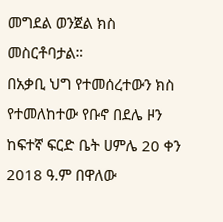መግደል ወንጀል ክስ መስርቶባታል።
በአቃቢ ህግ የተመሰረተውን ክስ የተመለከተው የቡኖ በደሌ ዞን ከፍተኛ ፍርድ ቤት ሀምሌ 20 ቀን 2018 ዓ.ም በዋለው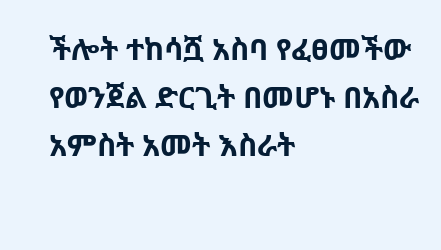ችሎት ተከሳሿ አስባ የፈፀመችው የወንጀል ድርጊት በመሆኑ በአስራ አምስት አመት እስራት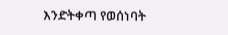እንድትቀጣ የወሰነባት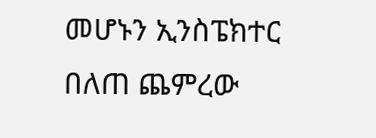መሆኑን ኢንስፔክተር በለጠ ጨምረው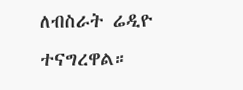ለብስራት ሬዲዮ ተናግረዋል።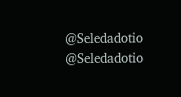@Seledadotio
@Seledadotio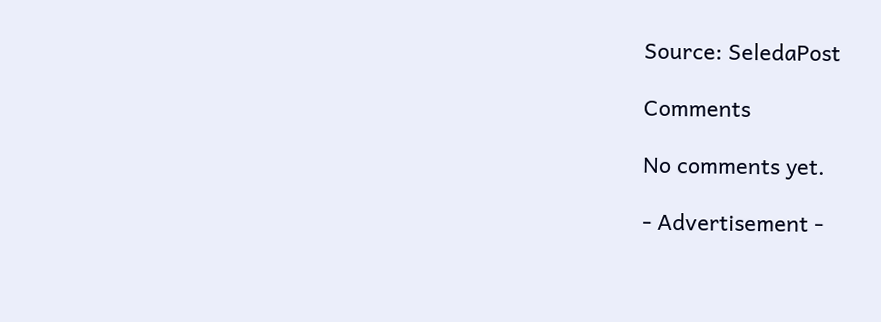Source: SeledaPost

Comments

No comments yet.

- Advertisement -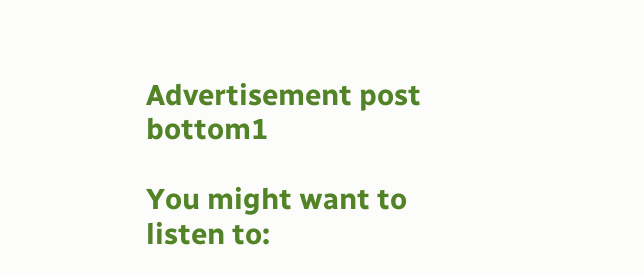Advertisement post bottom1

You might want to listen to: